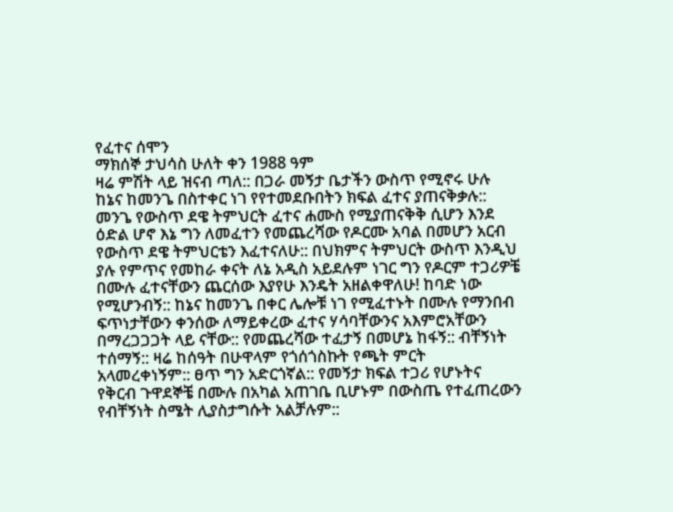የፈተና ሰሞን
ማክሰኞ ታህሳስ ሁለት ቀን 1988 ዓም
ዛሬ ምሽት ላይ ዝናብ ጣለ:: በጋራ መኝታ ቤታችን ውስጥ የሚኖሩ ሁሉ ከኔና ከመንጌ በስተቀር ነገ የየተመደቡበትን ክፍል ፈተና ያጠናቅቃሉ:: መንጌ የውስጥ ደዌ ትምህርት ፈተና ሐሙስ የሚያጠናቅቅ ሲሆን እንደ ዕድል ሆኖ እኔ ግን ለመፈተን የመጨረሻው የዶርሙ አባል በመሆን አርብ የውስጥ ደዌ ትምህርቴን እፈተናለሁ:: በህክምና ትምህርት ውስጥ እንዲህ ያሉ የምጥና የመከራ ቀናት ለኔ አዲስ አይደሉም ነገር ግን የዶርም ተጋሪዎቼ በሙሉ ፈተናቸውን ጨርሰው እያየሁ እንዴት አዘልቀዋለሁ! ከባድ ነው የሚሆንብኝ:: ከኔና ከመንጌ በቀር ሌሎቹ ነገ የሚፈተኑት በሙሉ የማንበብ ፍጥነታቸውን ቀንሰው ለማይቀረው ፈተና ሃሳባቸውንና አእምሮአቸውን በማረጋጋጋት ላይ ናቸው:: የመጨረሻው ተፈታኝ በመሆኔ ከፋኝ:: ብቸኝነት ተሰማኝ:: ዛሬ ከሰዓት በሁዋላም የጎሰጎስኩት የጫት ምርት አላመረቀነኝም:: ፀጥ ግን አድርጎኛል:: የመኝታ ክፍል ተጋሪ የሆኑትና የቅርብ ጉዋደኞቼ በሙሉ በአካል አጠገቤ ቢሆኑም በውስጤ የተፈጠረውን የብቸኝነት ስሜት ሊያስታግሱት አልቻሉም::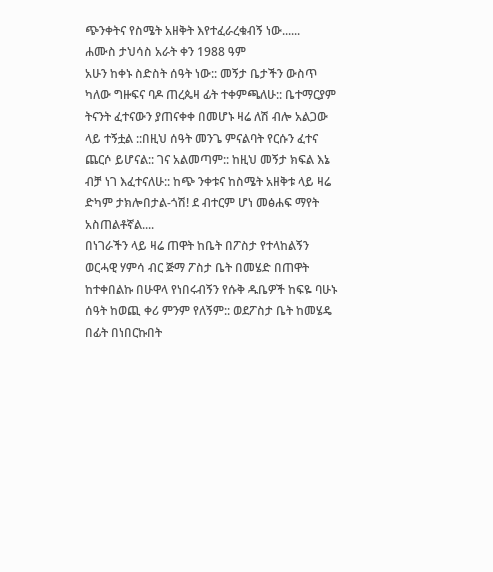ጭንቀትና የስሜት አዘቅት እየተፈራረቁብኝ ነው......
ሐሙስ ታህሳስ አራት ቀን 1988 ዓም
አሁን ከቀኑ ስድስት ሰዓት ነው:: መኝታ ቤታችን ውስጥ ካለው ግዙፍና ባዶ ጠረጴዛ ፊት ተቀምጫለሁ:: ቤተማርያም ትናንት ፈተናውን ያጠናቀቀ በመሆኑ ዛሬ ለሽ ብሎ አልጋው ላይ ተኝቷል ::በዚህ ሰዓት መንጌ ምናልባት የርሱን ፈተና ጨርሶ ይሆናል:: ገና አልመጣም:: ከዚህ መኝታ ክፍል እኔ ብቻ ነገ እፈተናለሁ:: ከጭ ንቀቱና ከስሜት አዘቅቱ ላይ ዛሬ ድካም ታክሎበታል-ጎሽ! ደ ብተርም ሆነ መፅሐፍ ማየት አስጠልቶኛል....
በነገራችን ላይ ዛሬ ጠዋት ከቤት በፖስታ የተላከልኝን ወርሓዊ ሃምሳ ብር ጅማ ፖስታ ቤት በመሄድ በጠዋት ከተቀበልኩ በሁዋላ የነበሩብኝን የሱቅ ዱቤዎች ከፍዬ ባሁኑ ሰዓት ከወጪ ቀሪ ምንም የለኝም:: ወደፖስታ ቤት ከመሄዴ በፊት በነበርኩበት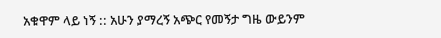አቁዋም ላይ ነኝ :: አሁን ያማረኝ አጭር የመኝታ ግዜ ውይንም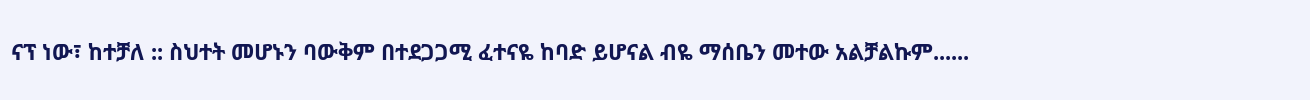ናፕ ነው፣ ከተቻለ :: ስህተት መሆኑን ባውቅም በተደጋጋሚ ፈተናዬ ከባድ ይሆናል ብዬ ማሰቤን መተው አልቻልኩም......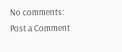No comments:
Post a Comment